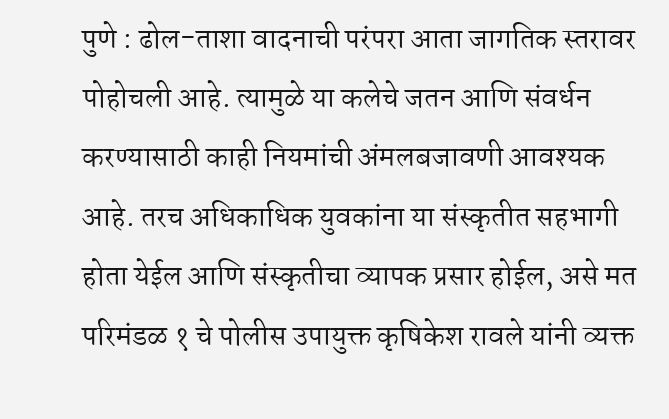पुणे : ढोल-ताशा वादनाची परंपरा आता जागतिक स्तरावर पोहोचली आहे. त्यामुळे या कलेचे जतन आणि संवर्धन करण्यासाठी काही नियमांची अंमलबजावणी आवश्यक आहे. तरच अधिकाधिक युवकांना या संस्कृतीत सहभागी होता येईल आणि संस्कृतीचा व्यापक प्रसार होईल, असे मत परिमंडळ १ चे पोलीस उपायुक्त कृषिकेश रावले यांनी व्यक्त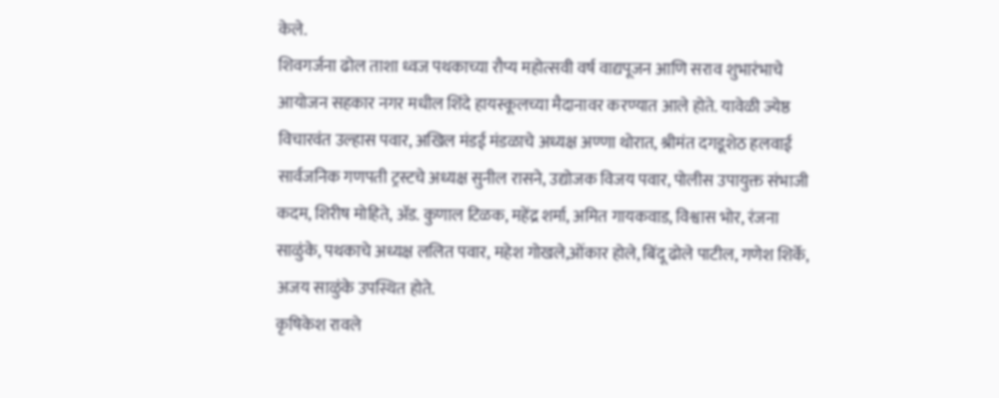केले.
शिवगर्जना ढोल ताशा ध्वज पथकाच्या रौप्य महोत्सवी वर्ष वाद्यपूजन आणि सराव शुभारंभाचे आयोजन सहकार नगर मधील शिंदे हायस्कूलच्या मैदानावर करण्यात आले होते. यावेळी ज्येष्ठ विचारवंत उल्हास पवार, अखिल मंडई मंडळाचे अध्यक्ष अण्णा थोरात, श्रीमंत दगडूशेठ हलवाई सार्वजनिक गणपती ट्रस्टचे अध्यक्ष सुनील रासने, उद्योजक विजय पवार, पोलीस उपायुक्त संभाजी कदम, शिरीष मोहिते, ॲड. कुणाल टिळक, महेंद्र शर्मा, अमित गायकवाड, विश्वास भोर, रंजना साळुंके, पथकाचे अध्यक्ष ललित पवार, महेश गोखले,ओंकार होले, बिंदू ढोले पाटील, गणेश शिर्के, अजय साळुंके उपस्थित होते.
कृषिकेश रावले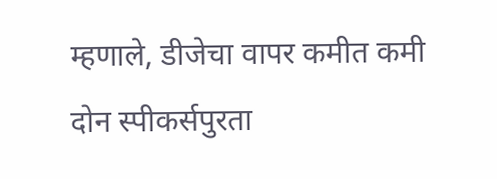म्हणाले, डीजेचा वापर कमीत कमी दोन स्पीकर्सपुरता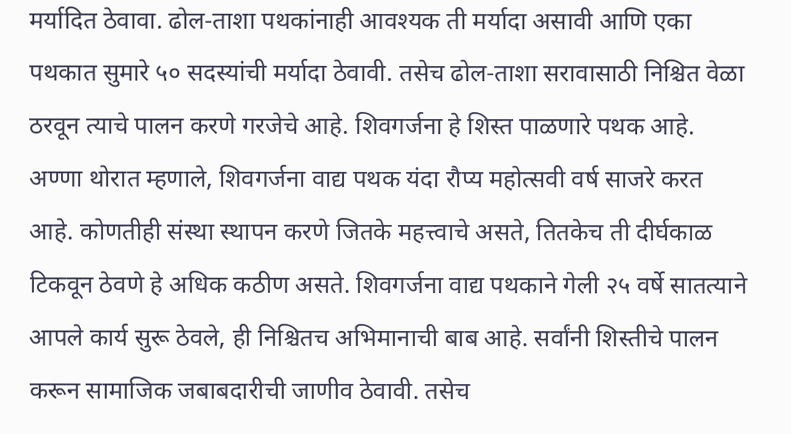मर्यादित ठेवावा. ढोल-ताशा पथकांनाही आवश्यक ती मर्यादा असावी आणि एका पथकात सुमारे ५० सदस्यांची मर्यादा ठेवावी. तसेच ढोल-ताशा सरावासाठी निश्चित वेळा ठरवून त्याचे पालन करणे गरजेचे आहे. शिवगर्जना हे शिस्त पाळणारे पथक आहे.
अण्णा थोरात म्हणाले, शिवगर्जना वाद्य पथक यंदा रौप्य महोत्सवी वर्ष साजरे करत आहे. कोणतीही संस्था स्थापन करणे जितके महत्त्वाचे असते, तितकेच ती दीर्घकाळ टिकवून ठेवणे हे अधिक कठीण असते. शिवगर्जना वाद्य पथकाने गेली २५ वर्षे सातत्याने आपले कार्य सुरू ठेवले, ही निश्चितच अभिमानाची बाब आहे. सर्वांनी शिस्तीचे पालन करून सामाजिक जबाबदारीची जाणीव ठेवावी. तसेच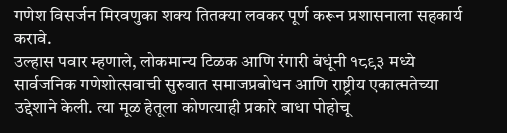गणेश विसर्जन मिरवणुका शक्य तितक्या लवकर पूर्ण करून प्रशासनाला सहकार्य करावे.
उल्हास पवार म्हणाले, लोकमान्य टिळक आणि रंगारी बंधूंनी १८९३ मध्ये सार्वजनिक गणेशोत्सवाची सुरुवात समाजप्रबोधन आणि राष्ट्रीय एकात्मतेच्या उद्देशाने केली. त्या मूळ हेतूला कोणत्याही प्रकारे बाधा पोहोचू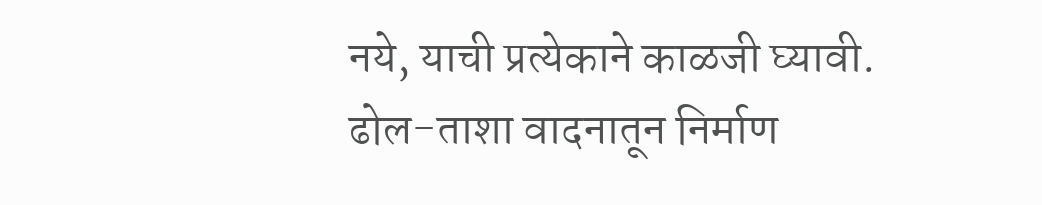नये, याची प्रत्येकाने काळजी घ्यावी. ढोल-ताशा वादनातून निर्माण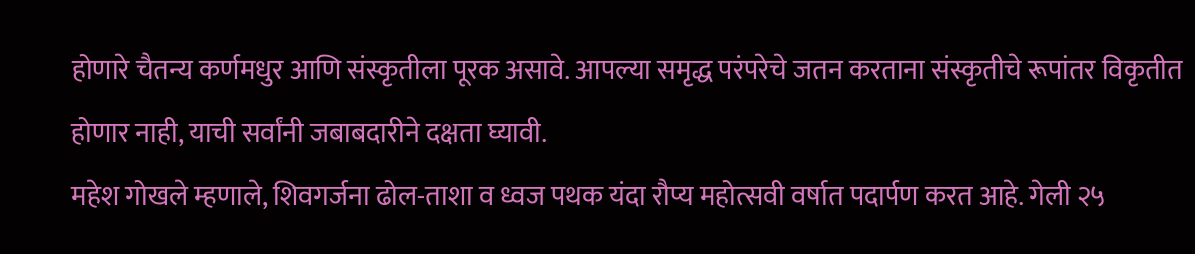होणारे चैतन्य कर्णमधुर आणि संस्कृतीला पूरक असावे. आपल्या समृद्ध परंपरेचे जतन करताना संस्कृतीचे रूपांतर विकृतीत होणार नाही, याची सर्वांनी जबाबदारीने दक्षता घ्यावी.
महेश गोखले म्हणाले, शिवगर्जना ढोल-ताशा व ध्वज पथक यंदा रौप्य महोत्सवी वर्षात पदार्पण करत आहे. गेली २५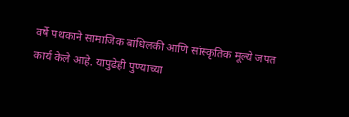वर्षे पथकाने सामाजिक बांधिलकी आणि सांस्कृतिक मूल्ये जपत कार्य केले आहे. यापुढेही पुण्याच्या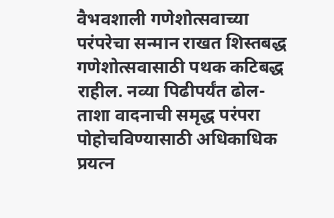वैभवशाली गणेशोत्सवाच्या परंपरेचा सन्मान राखत शिस्तबद्ध गणेशोत्सवासाठी पथक कटिबद्ध राहील. नव्या पिढीपर्यंत ढोल-ताशा वादनाची समृद्ध परंपरा पोहोचविण्यासाठी अधिकाधिक प्रयत्न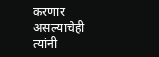करणार असल्याचेही त्यांनी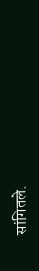सांगितले.